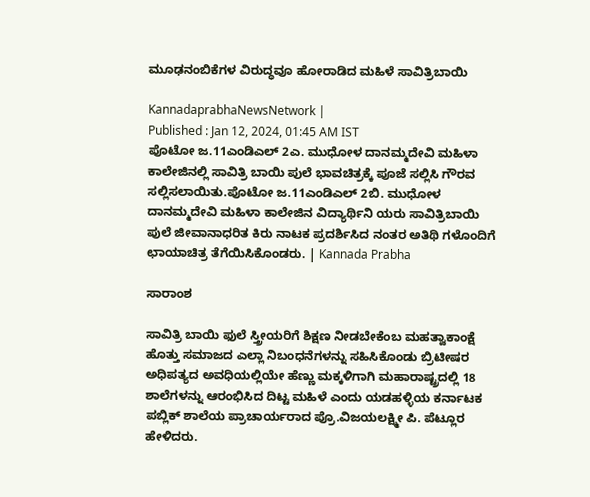ಮೂಢನಂಬಿಕೆಗಳ ವಿರುದ್ಧವೂ ಹೋರಾಡಿದ ಮಹಿಳೆ ಸಾವಿತ್ರಿಬಾಯಿ

KannadaprabhaNewsNetwork |
Published : Jan 12, 2024, 01:45 AM IST
ಪೊಟೋ ಜ.11ಎಂಡಿಎಲ್ 2ಎ. ಮುಧೋಳ ದಾನಮ್ಮದೇವಿ ಮಹಿಳಾ ಕಾಲೇಜಿನಲ್ಲಿ ಸಾವಿತ್ರಿ ಬಾಯಿ ಪುಲೆ ಭಾವಚಿತ್ರಕ್ಕೆ ಪೂಜೆ ಸಲ್ಲಿಸಿ ಗೌರವ ಸಲ್ಲಿಸಲಾಯಿತು.ಪೊಟೋ ಜ.11ಎಂಡಿಎಲ್ 2ಬಿ. ಮುಧೋಳ ದಾನಮ್ಮದೇವಿ ಮಹಿಳಾ ಕಾಲೇಜಿನ ವಿದ್ಯಾರ್ಥಿನಿ ಯರು ಸಾವಿತ್ರಿಬಾಯಿ ಪುಲೆ ಜೀವಾನಾಧರಿತ ಕಿರು ನಾಟಕ ಪ್ರದರ್ಶಿಸಿದ ನಂತರ ಅತಿಥಿ ಗಳೊಂದಿಗೆ ಛಾಯಾಚಿತ್ರ ತೆಗೆಯಿಸಿಕೊಂಡರು. | Kannada Prabha

ಸಾರಾಂಶ

ಸಾವಿತ್ರಿ ಬಾಯಿ ಫುಲೆ ಸ್ತ್ರೀಯರಿಗೆ ಶಿಕ್ಷಣ ನೀಡಬೇಕೆಂಬ ಮಹತ್ವಾಕಾಂಕ್ಷೆ ಹೊತ್ತು ಸಮಾಜದ ಎಲ್ಲಾ ನಿಬಂಧನೆಗಳನ್ನು ಸಹಿಸಿಕೊಂಡು ಬ್ರಿಟೀಷರ ಅಧಿಪತ್ಯದ ಅವಧಿಯಲ್ಲಿಯೇ ಹೆಣ್ಣು ಮಕ್ಕಳಿಗಾಗಿ ಮಹಾರಾಷ್ಟ್ರದಲ್ಲಿ 18 ಶಾಲೆಗಳನ್ನು ಆರಂಭಿಸಿದ ದಿಟ್ಟ ಮಹಿಳೆ ಎಂದು ಯಡಹಳ್ಳಿಯ ಕರ್ನಾಟಕ ಪಬ್ಲಿಕ್ ಶಾಲೆಯ ಪ್ರಾಚಾರ್ಯರಾದ ಪ್ರೊ.ವಿಜಯಲಕ್ಷ್ಮೀ ಪಿ. ಪೆಟ್ಲೂರ ಹೇಳಿದರು.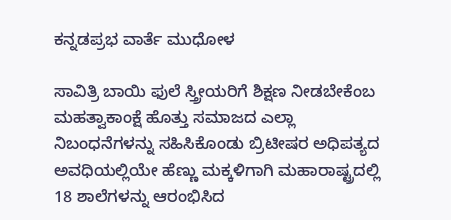ಕನ್ನಡಪ್ರಭ ವಾರ್ತೆ ಮುಧೋಳ

ಸಾವಿತ್ರಿ ಬಾಯಿ ಫುಲೆ ಸ್ತ್ರೀಯರಿಗೆ ಶಿಕ್ಷಣ ನೀಡಬೇಕೆಂಬ ಮಹತ್ವಾಕಾಂಕ್ಷೆ ಹೊತ್ತು ಸಮಾಜದ ಎಲ್ಲಾ ನಿಬಂಧನೆಗಳನ್ನು ಸಹಿಸಿಕೊಂಡು ಬ್ರಿಟೀಷರ ಅಧಿಪತ್ಯದ ಅವಧಿಯಲ್ಲಿಯೇ ಹೆಣ್ಣು ಮಕ್ಕಳಿಗಾಗಿ ಮಹಾರಾಷ್ಟ್ರದಲ್ಲಿ 18 ಶಾಲೆಗಳನ್ನು ಆರಂಭಿಸಿದ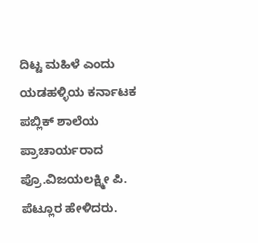ದಿಟ್ಟ ಮಹಿಳೆ ಎಂದು ಯಡಹಳ್ಳಿಯ ಕರ್ನಾಟಕ ಪಬ್ಲಿಕ್ ಶಾಲೆಯ ಪ್ರಾಚಾರ್ಯರಾದ ಪ್ರೊ.ವಿಜಯಲಕ್ಷ್ಮೀ ಪಿ. ಪೆಟ್ಲೂರ ಹೇಳಿದರು.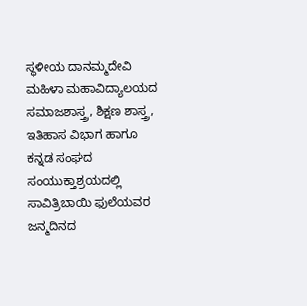ಸ್ಥಳೀಯ ದಾನಮ್ಮದೇವಿ ಮಹಿಳಾ ಮಹಾವಿದ್ಯಾಲಯದ ಸಮಾಜಶಾಸ್ತ್ರ, ಶಿಕ್ಷಣ ಶಾಸ್ತ್ರ, ಇತಿಹಾಸ ವಿಭಾಗ ಹಾಗೂ ಕನ್ನಡ ಸಂಘದ ಸಂಯುಕ್ತಾಶ್ರಯದಲ್ಲಿ ಸಾವಿತ್ರಿಬಾಯಿ ಫುಲೆಯವರ ಜನ್ಮದಿನದ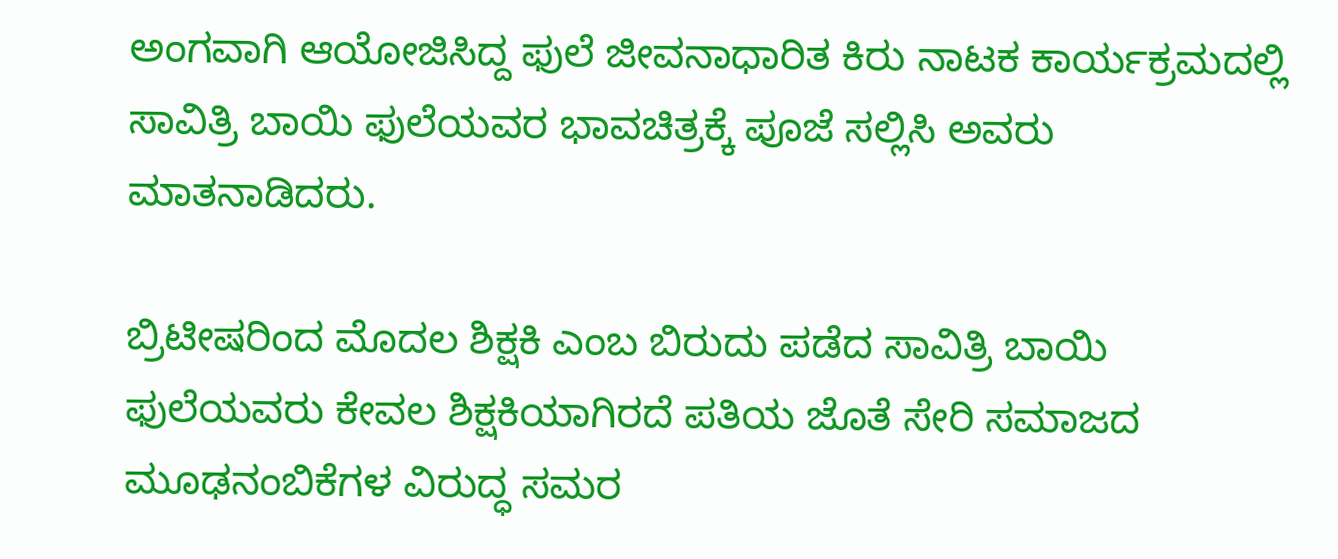ಅಂಗವಾಗಿ ಆಯೋಜಿಸಿದ್ದ ಫುಲೆ ಜೀವನಾಧಾರಿತ ಕಿರು ನಾಟಕ ಕಾರ್ಯಕ್ರಮದಲ್ಲಿ ಸಾವಿತ್ರಿ ಬಾಯಿ ಫುಲೆಯವರ ಭಾವಚಿತ್ರಕ್ಕೆ ಪೂಜೆ ಸಲ್ಲಿಸಿ ಅವರು ಮಾತನಾಡಿದರು.

ಬ್ರಿಟೀಷರಿಂದ ಮೊದಲ ಶಿಕ್ಷಕಿ ಎಂಬ ಬಿರುದು ಪಡೆದ ಸಾವಿತ್ರಿ ಬಾಯಿ ಫುಲೆಯವರು ಕೇವಲ ಶಿಕ್ಷಕಿಯಾಗಿರದೆ ಪತಿಯ ಜೊತೆ ಸೇರಿ ಸಮಾಜದ ಮೂಢನಂಬಿಕೆಗಳ ವಿರುದ್ಧ ಸಮರ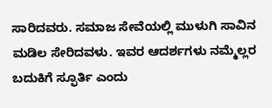ಸಾರಿದವರು. ಸಮಾಜ ಸೇವೆಯಲ್ಲಿ ಮುಳುಗಿ ಸಾವಿನ ಮಡಿಲ ಸೇರಿದವಳು. ಇವರ ಆದರ್ಶಗಳು ನಮ್ಮೆಲ್ಲರ ಬದುಕಿಗೆ ಸ್ಫೂರ್ತಿ ಎಂದು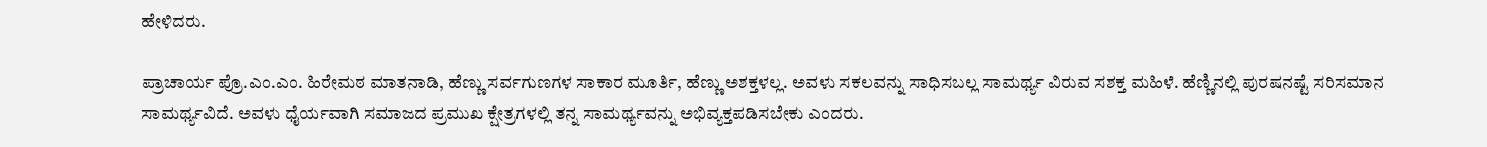ಹೇಳಿದರು.

ಪ್ರಾಚಾರ್ಯ ಪ್ರೊ.ಎಂ.ಎಂ. ಹಿರೇಮಠ ಮಾತನಾಡಿ, ಹೆಣ್ಣು ಸರ್ವಗುಣಗಳ ಸಾಕಾರ ಮೂರ್ತಿ, ಹೆಣ್ಣು ಅಶಕ್ತಳಲ್ಲ. ಅವಳು ಸಕಲವನ್ನು ಸಾಧಿಸಬಲ್ಲ ಸಾಮರ್ಥ್ಯ ವಿರುವ ಸಶಕ್ತ ಮಹಿಳೆ. ಹೆಣ್ಣಿನಲ್ಲಿ ಪುರಷನಷ್ಟೆ ಸರಿಸಮಾನ ಸಾಮರ್ಥ್ಯವಿದೆ. ಅವಳು ಧೈರ್ಯವಾಗಿ ಸಮಾಜದ ಪ್ರಮುಖ ಕ್ಷೇತ್ರಗಳಲ್ಲಿ ತನ್ನ ಸಾಮರ್ಥ್ಯವನ್ನು ಅಭಿವ್ಯಕ್ತಪಡಿಸಬೇಕು ಎಂದರು.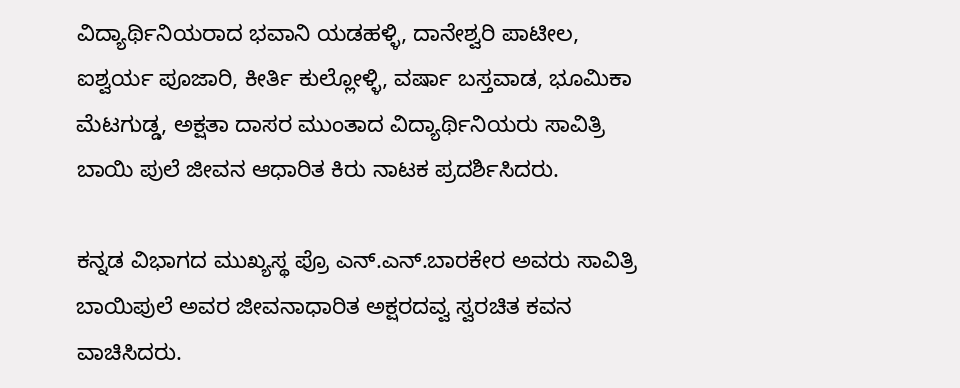ವಿದ್ಯಾರ್ಥಿನಿಯರಾದ ಭವಾನಿ ಯಡಹಳ್ಳಿ, ದಾನೇಶ್ವರಿ ಪಾಟೀಲ, ಐಶ್ವರ್ಯ ಪೂಜಾರಿ, ಕೀರ್ತಿ ಕುಲ್ಲೋಳ್ಳಿ, ವರ್ಷಾ ಬಸ್ತವಾಡ, ಭೂಮಿಕಾ ಮೆಟಗುಡ್ಡ, ಅಕ್ಷತಾ ದಾಸರ ಮುಂತಾದ ವಿದ್ಯಾರ್ಥಿನಿಯರು ಸಾವಿತ್ರಿ ಬಾಯಿ ಪುಲೆ ಜೀವನ ಆಧಾರಿತ ಕಿರು ನಾಟಕ ಪ್ರದರ್ಶಿಸಿದರು.

ಕನ್ನಡ ವಿಭಾಗದ ಮುಖ್ಯಸ್ಥ ಪ್ರೊ ಎನ್.ಎನ್.ಬಾರಕೇರ ಅವರು ಸಾವಿತ್ರಿ ಬಾಯಿಪುಲೆ ಅವರ ಜೀವನಾಧಾರಿತ ಅಕ್ಷರದವ್ವ ಸ್ವರಚಿತ ಕವನ ವಾಚಿಸಿದರು.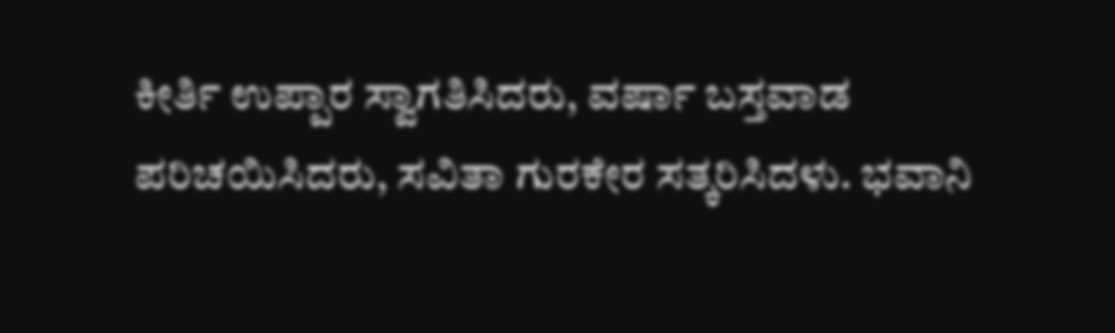ಕೀರ್ತಿ ಉಪ್ಪಾರ ಸ್ವಾಗತಿಸಿದರು, ವರ್ಷಾ ಬಸ್ತವಾಡ ಪರಿಚಯಿಸಿದರು, ಸವಿತಾ ಗುರಕೇರ ಸತ್ಕರಿಸಿದಳು. ಭವಾನಿ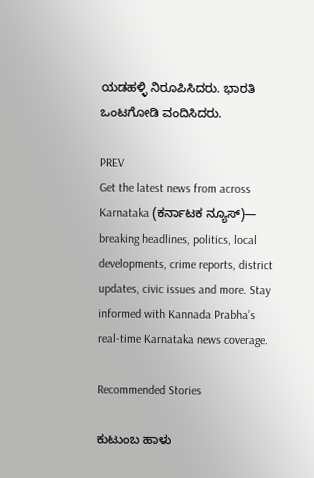ಯಡಹಳ್ಳಿ ನಿರೂಪಿಸಿದರು. ಭಾರತಿ ಒಂಟಗೋಡಿ ವಂದಿಸಿದರು.

PREV
Get the latest news from across Karnataka (ಕರ್ನಾಟಕ ನ್ಯೂಸ್)— breaking headlines, politics, local developments, crime reports, district updates, civic issues and more. Stay informed with Kannada Prabha’s real‑time Karnataka news coverage.

Recommended Stories

ಕುಟುಂಬ ಹಾಳು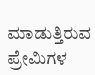ಮಾಡುತ್ತಿರುವ ಪ್ರೇಮಿಗಳ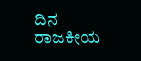ದಿನ
ರಾಜಕೀಯ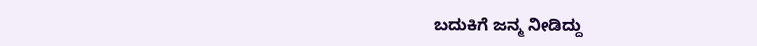ಬದುಕಿಗೆ ಜನ್ಮ ನೀಡಿದ್ದು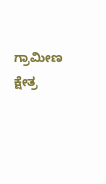ಗ್ರಾಮೀಣ ಕ್ಷೇತ್ರ